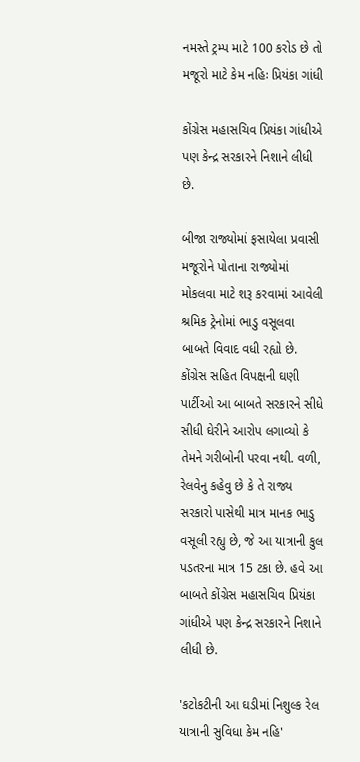નમસ્તે ટ્રમ્પ માટે 100 કરોડ છે તો મજૂરો માટે કેમ નહિઃ પ્રિયંકા ગાંધી

કોંગ્રેસ મહાસચિવ પ્રિયંકા ગાંધીએ પણ કેન્દ્ર સરકારને નિશાને લીધી છે.

બીજા રાજ્યોમાં ફસાયેલા પ્રવાસી મજૂરોને પોતાના રાજ્યોમાં મોકલવા માટે શરૂ કરવામાં આવેલી શ્રમિક ટ્રેનોમાં ભાડુ વસૂલવા બાબતે વિવાદ વધી રહ્યો છે. કોંગ્રેસ સહિત વિપક્ષની ઘણી પાર્ટીઓ આ બાબતે સરકારને સીધે સીધી ઘેરીને આરોપ લગાવ્યો કે તેમને ગરીબોની પરવા નથી. વળી, રેલવેનુ કહેવુ છે કે તે રાજ્ય સરકારો પાસેથી માત્ર માનક ભાડુ વસૂલી રહ્યુ છે, જે આ યાત્રાની કુલ પડતરના માત્ર 15 ટકા છે. હવે આ બાબતે કોંગ્રેસ મહાસચિવ પ્રિયંકા ગાંધીએ પણ કેન્દ્ર સરકારને નિશાને લીધી છે.

'કટોકટીની આ ઘડીમાં નિશુલ્ક રેલ યાત્રાની સુવિધા કેમ નહિ'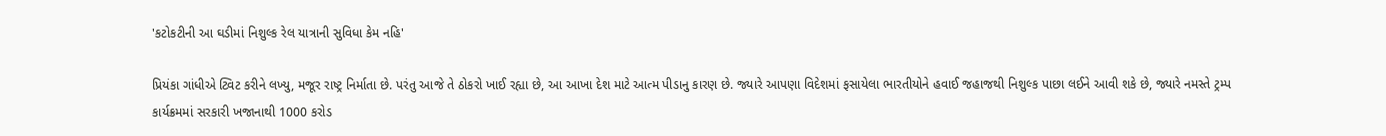'કટોકટીની આ ઘડીમાં નિશુલ્ક રેલ યાત્રાની સુવિધા કેમ નહિ'

પ્રિયંકા ગાંધીએ ટ્વિટ કરીને લખ્યુ, મજૂર રાષ્ટ્ર નિર્માતા છે. પરંતુ આજે તે ઠોકરો ખાઈ રહ્યા છે, આ આખા દેશ માટે આત્મ પીડાનુ કારણ છે. જ્યારે આપણા વિદેશમાં ફસાયેલા ભારતીયોને હવાઈ જહાજથી નિશુલ્ક પાછા લઈને આવી શકે છે, જ્યારે નમસ્તે ટ્રમ્પ કાર્યક્રમમાં સરકારી ખજાનાથી 1000 કરોડ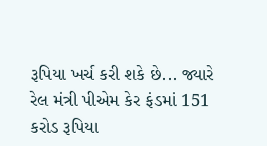રૂપિયા ખર્ચ કરી શકે છે... જ્યારે રેલ મંત્રી પીએમ કેર ફંડમાં 151 કરોડ રૂપિયા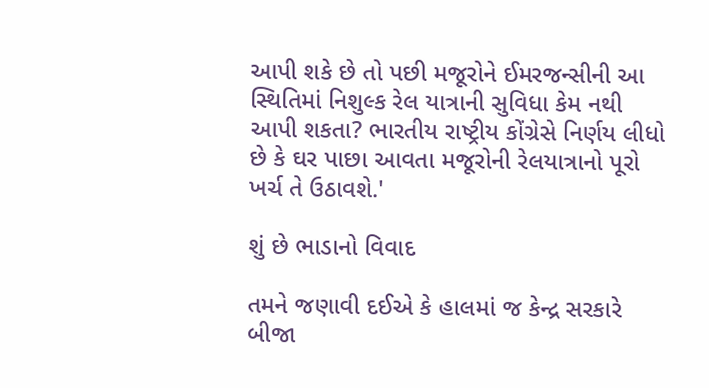આપી શકે છે તો પછી મજૂરોને ઈમરજન્સીની આ સ્થિતિમાં નિશુલ્ક રેલ યાત્રાની સુવિધા કેમ નથી આપી શકતા? ભારતીય રાષ્ટ્રીય કોંગ્રેસે નિર્ણય લીધો છે કે ઘર પાછા આવતા મજૂરોની રેલયાત્રાનો પૂરો ખર્ચ તે ઉઠાવશે.'

શું છે ભાડાનો વિવાદ

તમને જણાવી દઈએ કે હાલમાં જ કેન્દ્ર સરકારે બીજા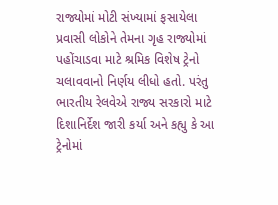રાજ્યોમાં મોટી સંખ્યામાં ફસાયેલા પ્રવાસી લોકોને તેમના ગૃહ રાજ્યોમાં પહોંચાડવા માટે શ્રમિક વિશેષ ટ્રેનો ચલાવવાનો નિર્ણય લીધો હતો. પરંતુ ભારતીય રેલવેએ રાજ્ય સરકારો માટે દિશાનિર્દેશ જારી કર્યા અને કહ્યુ કે આ ટ્રેનોમાં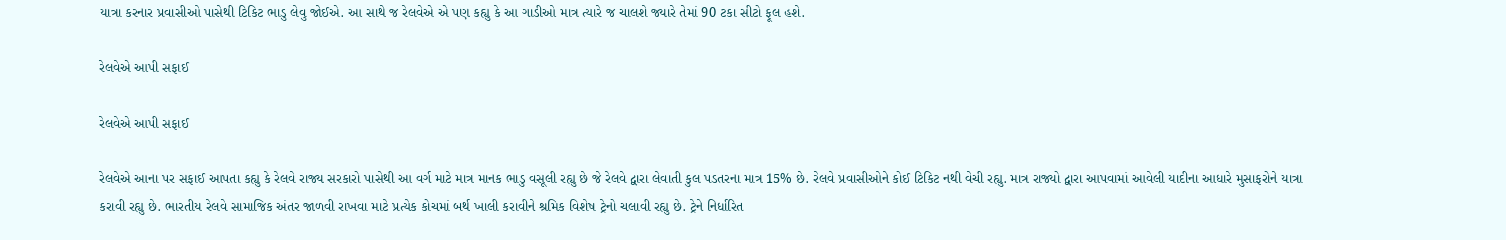યાત્રા કરનાર પ્રવાસીઓ પાસેથી ટિકિટ ભાડુ લેવુ જોઈએ. આ સાથે જ રેલવેએ એ પણ કહ્યુ કે આ ગાડીઓ માત્ર ત્યારે જ ચાલશે જ્યારે તેમાં 90 ટકા સીટો ફૂલ હશે.

રેલવેએ આપી સફાઈ

રેલવેએ આપી સફાઈ

રેલવેએ આના પર સફાઈ આપતા કહ્યુ કે રેલવે રાજ્ય સરકારો પાસેથી આ વર્ગ માટે માત્ર માનક ભાડુ વસૂલી રહ્યુ છે જે રેલવે દ્વારા લેવાતી કુલ પડતરના માત્ર 15% છે. રેલવે પ્રવાસીઓને કોઈ ટિકિટ નથી વેચી રહ્યુ. માત્ર રાજ્યો દ્વારા આપવામાં આવેલી યાદીના આધારે મુસાફરોને યાત્રા કરાવી રહ્યુ છે. ભારતીય રેલવે સામાજિક અંતર જાળવી રાખવા માટે પ્રત્યેક કોચમાં બર્થ ખાલી કરાવીને શ્રમિક વિશેષ ટ્રેનો ચલાવી રહ્યુ છે. ટ્રેને નિર્ધારિત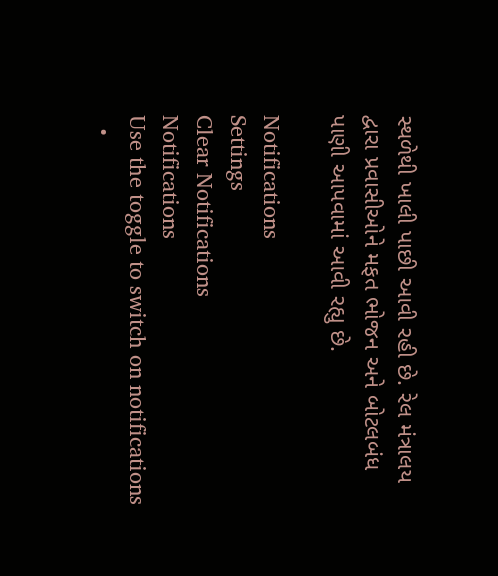સ્થળેથી ખાલી પાછી આવી રહી છે. રેલ મંત્રાલય દ્વારા પ્રવાસીઓને મફત ભોજન અને બોટલબંધ પાણી આપવામાં આવી રહ્યુ છે.

Notifications
Settings
Clear Notifications
Notifications
Use the toggle to switch on notifications
  •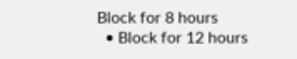Block for 8 hours
  • Block for 12 hours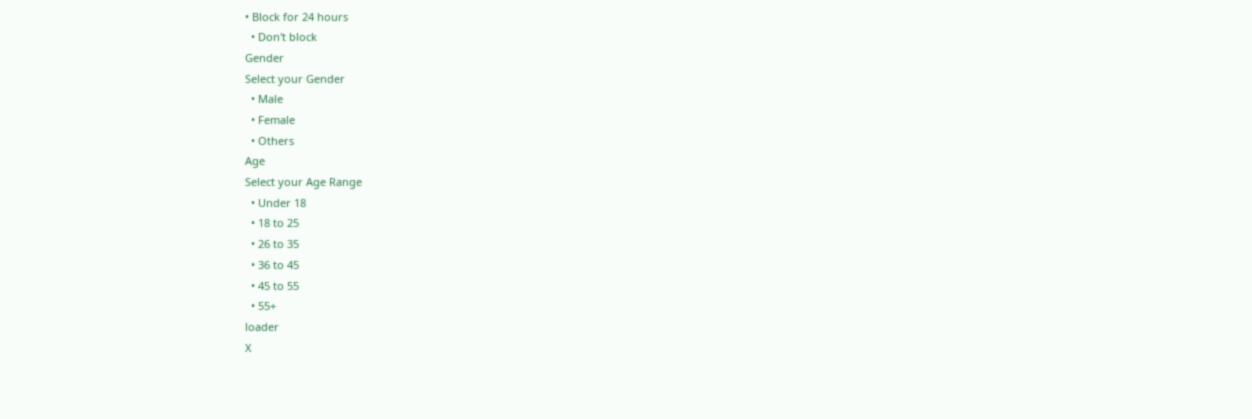• Block for 24 hours
  • Don't block
Gender
Select your Gender
  • Male
  • Female
  • Others
Age
Select your Age Range
  • Under 18
  • 18 to 25
  • 26 to 35
  • 36 to 45
  • 45 to 55
  • 55+
loader
X